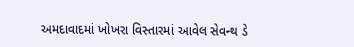અમદાવાદમાં ખોખરા વિસ્તારમાં આવેલ સેવન્થ ડે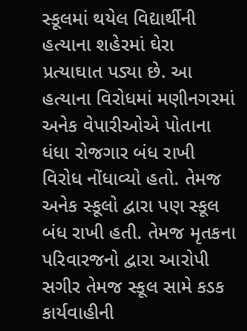સ્કૂલમાં થયેલ વિદ્યાર્થીની હત્યાના શહેરમાં ઘેરા પ્રત્યાઘાત પડ્યા છે. આ હત્યાના વિરોધમાં મણીનગરમાં અનેક વેપારીઓએ પોતાના ધંધા રોજગાર બંધ રાખી વિરોધ નોંધાવ્યો હતો. તેમજ અનેક સ્કૂલો દ્વારા પણ સ્કૂલ બંધ રાખી હતી. તેમજ મૃતકના પરિવારજનો દ્વારા આરોપી સગીર તેમજ સ્કૂલ સામે કડક કાર્યવાહીની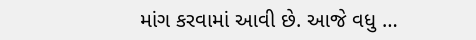માંગ કરવામાં આવી છે. આજે વધુ …